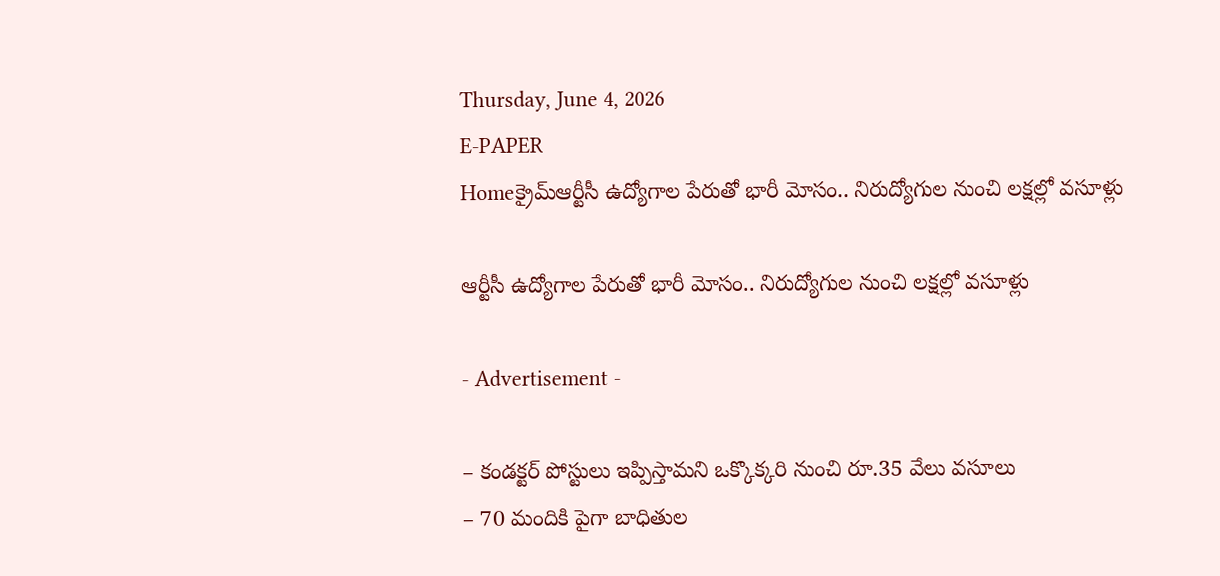Thursday, June 4, 2026
E-PAPER
Homeక్రైమ్ఆర్టీసీ ఉద్యోగాల పేరుతో భారీ మోసం.. నిరుద్యోగుల నుంచి లక్షల్లో వసూళ్లు

ఆర్టీసీ ఉద్యోగాల పేరుతో భారీ మోసం.. నిరుద్యోగుల నుంచి లక్షల్లో వసూళ్లు

- Advertisement -

– కండక్టర్ పోస్టులు ఇప్పిస్తామని ఒక్కొక్కరి నుంచి రూ.35 వేలు వసూలు
– 70 మందికి పైగా బాధితుల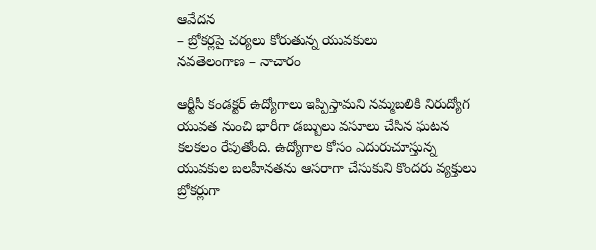ఆవేదన
– బ్రోకర్లపై చర్యలు కోరుతున్న యువకులు
నవతెలంగాణ – నాచారం

ఆర్టీసీ కండక్టర్ ఉద్యోగాలు ఇప్పిస్తామని నమ్మబలికి నిరుద్యోగ యువత నుంచి భారీగా డబ్బులు వసూలు చేసిన ఘటన కలకలం రేపుతోంది. ఉద్యోగాల కోసం ఎదురుచూస్తున్న యువకుల బలహీనతను ఆసరాగా చేసుకుని కొందరు వ్యక్తులు బ్రోకర్లుగా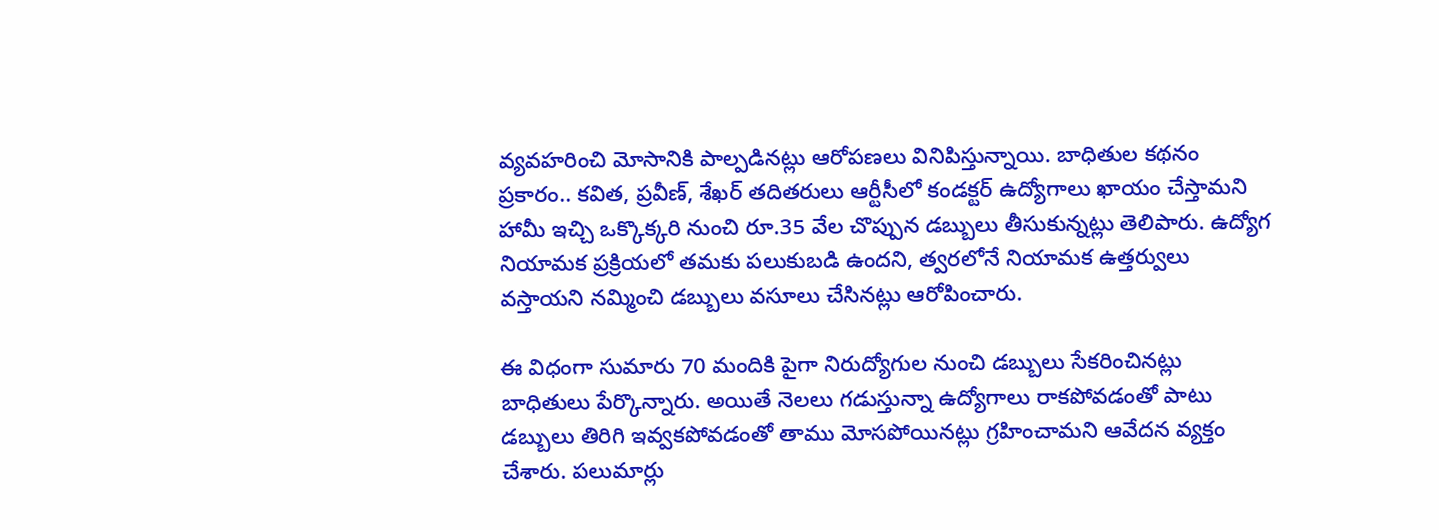వ్యవహరించి మోసానికి పాల్పడినట్లు ఆరోపణలు వినిపిస్తున్నాయి. బాధితుల కథనం ప్రకారం.. కవిత, ప్రవీణ్, శేఖర్ తదితరులు ఆర్టీసీలో కండక్టర్ ఉద్యోగాలు ఖాయం చేస్తామని హామీ ఇచ్చి ఒక్కొక్కరి నుంచి రూ.35 వేల చొప్పున డబ్బులు తీసుకున్నట్లు తెలిపారు. ఉద్యోగ నియామక ప్రక్రియలో తమకు పలుకుబడి ఉందని, త్వరలోనే నియామక ఉత్తర్వులు వస్తాయని నమ్మించి డబ్బులు వసూలు చేసినట్లు ఆరోపించారు.

ఈ విధంగా సుమారు 70 మందికి పైగా నిరుద్యోగుల నుంచి డబ్బులు సేకరించినట్లు బాధితులు పేర్కొన్నారు. అయితే నెలలు గడుస్తున్నా ఉద్యోగాలు రాకపోవడంతో పాటు డబ్బులు తిరిగి ఇవ్వకపోవడంతో తాము మోసపోయినట్లు గ్రహించామని ఆవేదన వ్యక్తం చేశారు. పలుమార్లు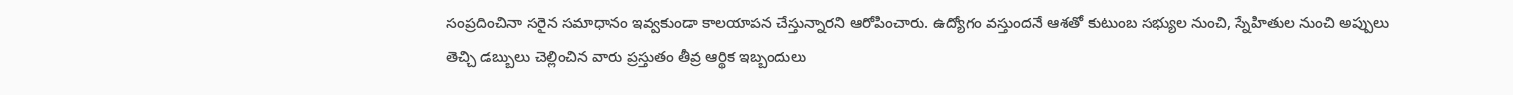సంప్రదించినా సరైన సమాధానం ఇవ్వకుండా కాలయాపన చేస్తున్నారని ఆరోపించారు. ఉద్యోగం వస్తుందనే ఆశతో కుటుంబ సభ్యుల నుంచి, స్నేహితుల నుంచి అప్పులు తెచ్చి డబ్బులు చెల్లించిన వారు ప్రస్తుతం తీవ్ర ఆర్థిక ఇబ్బందులు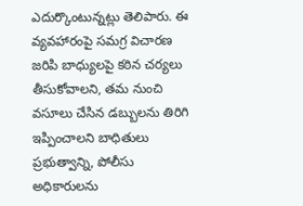ఎదుర్కొంటున్నట్లు తెలిపారు. ఈ వ్యవహారంపై సమగ్ర విచారణ జరిపి బాధ్యులపై కఠిన చర్యలు తీసుకోవాలని, తమ నుంచి వసూలు చేసిన డబ్బులను తిరిగి ఇప్పించాలని బాధితులు ప్రభుత్వాన్ని, పోలీసు అధికారులను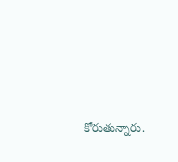కోరుతున్నారు.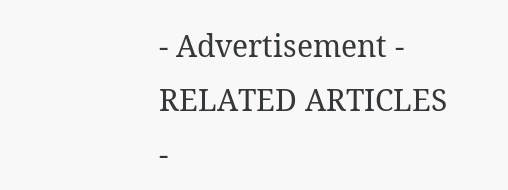- Advertisement -
RELATED ARTICLES
-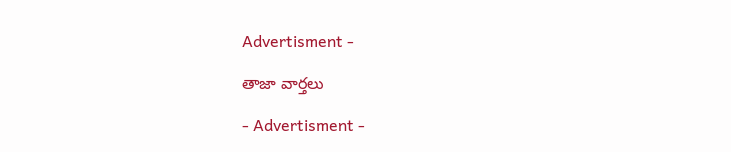Advertisment -

తాజా వార్తలు

- Advertisment -